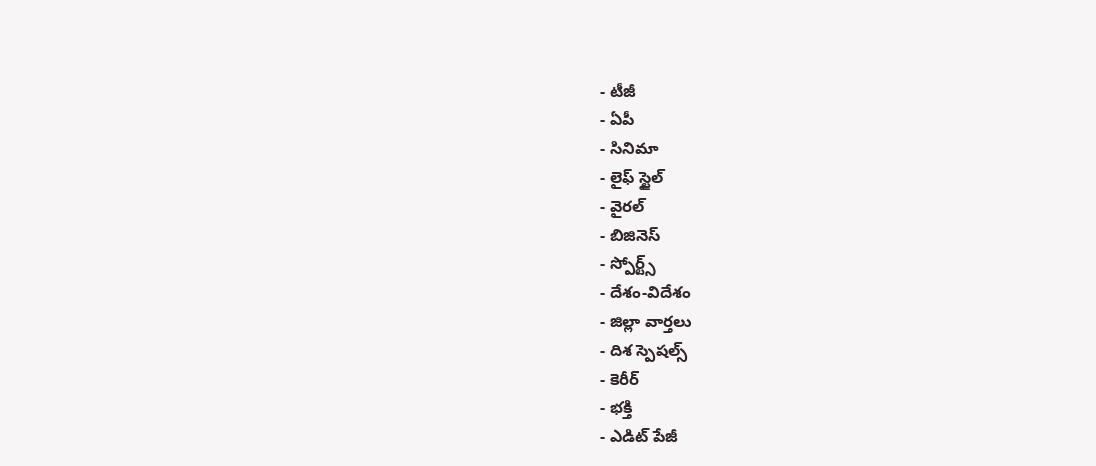- టీజీ
- ఏపీ
- సినిమా
- లైఫ్ స్టైల్
- వైరల్
- బిజినెస్
- స్పోర్ట్స్
- దేశం-విదేశం
- జిల్లా వార్తలు
- దిశ స్పెషల్స్
- కెరీర్
- భక్తి
- ఎడిట్ పేజీ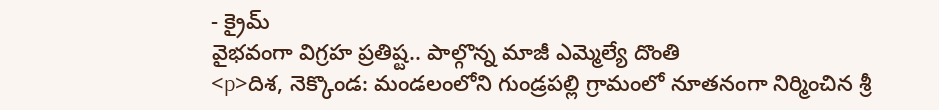- క్రైమ్
వైభవంగా విగ్రహ ప్రతిష్ట.. పాల్గొన్న మాజీ ఎమ్మెల్యే దొంతి
<p>దిశ, నెక్కొండ: మండలంలోని గుండ్రపల్లి గ్రామంలో నూతనంగా నిర్మించిన శ్రీ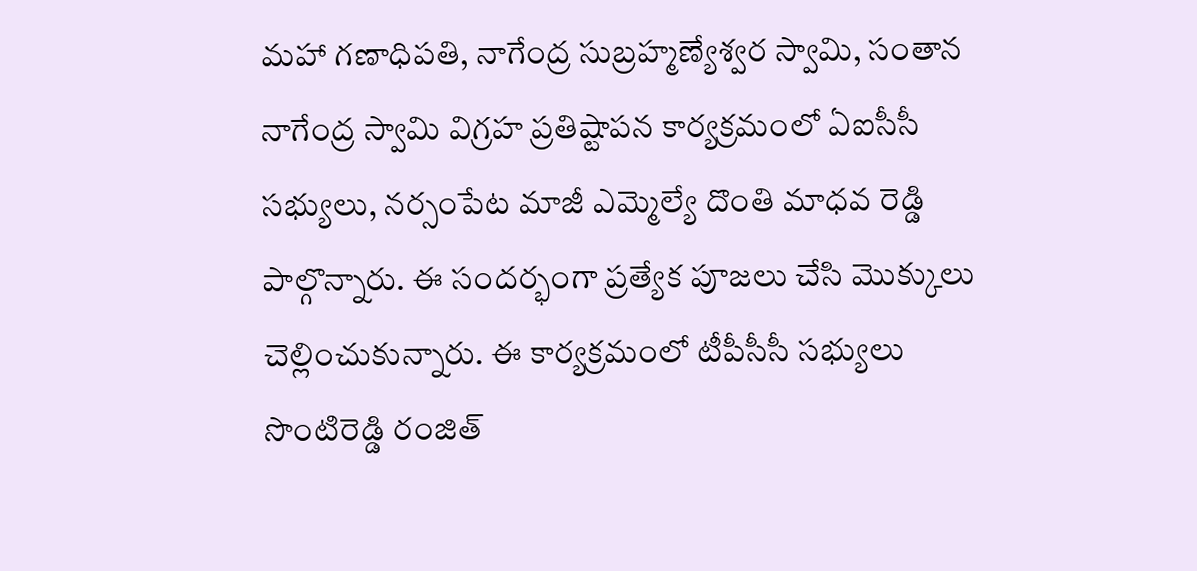మహా గణాధిపతి, నాగేంద్ర సుబ్రహ్మణ్యేశ్వర స్వామి, సంతాన నాగేంద్ర స్వామి విగ్రహ ప్రతిష్టాపన కార్యక్రమంలో ఏఐసీసీ సభ్యులు, నర్సంపేట మాజీ ఎమ్మెల్యే దొంతి మాధవ రెడ్డి పాల్గొన్నారు. ఈ సందర్భంగా ప్రత్యేక పూజలు చేసి మొక్కులు చెల్లించుకున్నారు. ఈ కార్యక్రమంలో టీపీసీసీ సభ్యులు సొంటిరెడ్డి రంజిత్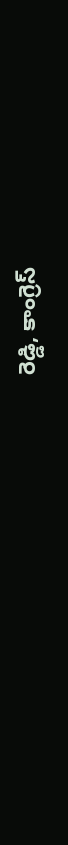రెడ్డి, కాంగ్రెస్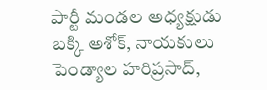పార్టీ మండల అధ్యక్షుడు బక్కి అశోక్, నాయకులు పెండ్యాల హరిప్రసాద్,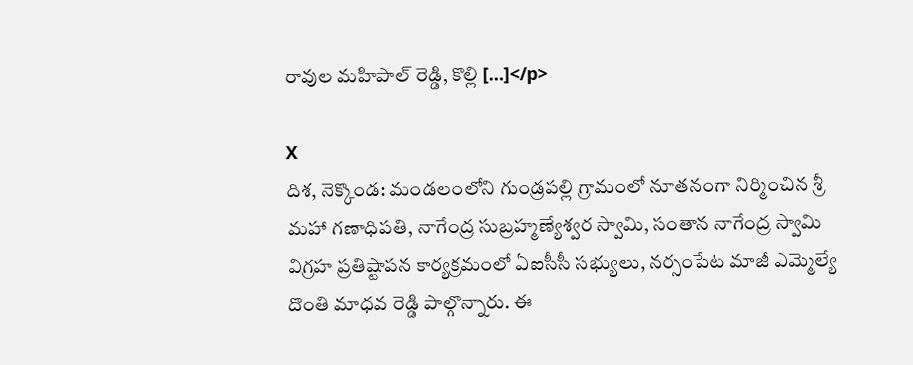రావుల మహిపాల్ రెడ్డి, కొల్లి […]</p>

X
దిశ, నెక్కొండ: మండలంలోని గుండ్రపల్లి గ్రామంలో నూతనంగా నిర్మించిన శ్రీ మహా గణాధిపతి, నాగేంద్ర సుబ్రహ్మణ్యేశ్వర స్వామి, సంతాన నాగేంద్ర స్వామి విగ్రహ ప్రతిష్టాపన కార్యక్రమంలో ఏఐసీసీ సభ్యులు, నర్సంపేట మాజీ ఎమ్మెల్యే దొంతి మాధవ రెడ్డి పాల్గొన్నారు. ఈ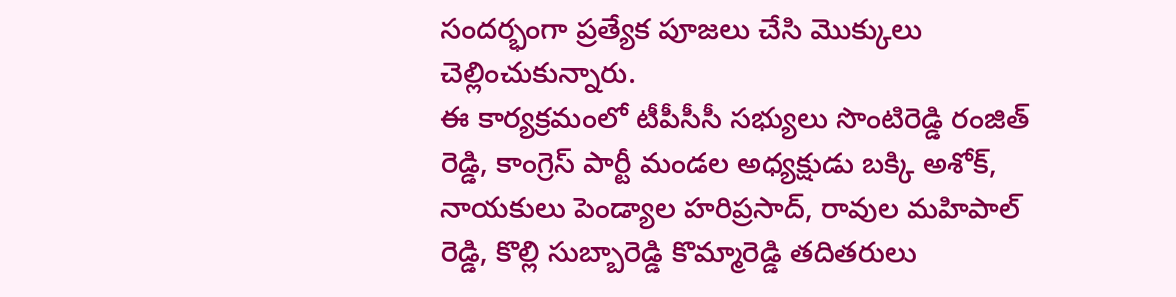సందర్భంగా ప్రత్యేక పూజలు చేసి మొక్కులు చెల్లించుకున్నారు.
ఈ కార్యక్రమంలో టీపీసీసీ సభ్యులు సొంటిరెడ్డి రంజిత్ రెడ్డి, కాంగ్రెస్ పార్టీ మండల అధ్యక్షుడు బక్కి అశోక్, నాయకులు పెండ్యాల హరిప్రసాద్, రావుల మహిపాల్ రెడ్డి, కొల్లి సుబ్బారెడ్డి కొమ్మారెడ్డి తదితరులు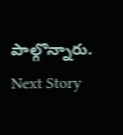పాల్గొన్నారు.
Next Story